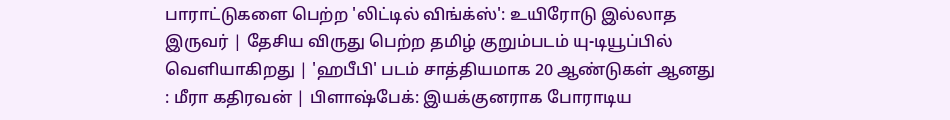பாராட்டுகளை பெற்ற 'லிட்டில் விங்க்ஸ்': உயிரோடு இல்லாத இருவர் | தேசிய விருது பெற்ற தமிழ் குறும்படம் யு-டியூப்பில் வெளியாகிறது | 'ஹபீபி' படம் சாத்தியமாக 20 ஆண்டுகள் ஆனது : மீரா கதிரவன் | பிளாஷ்பேக்: இயக்குனராக போராடிய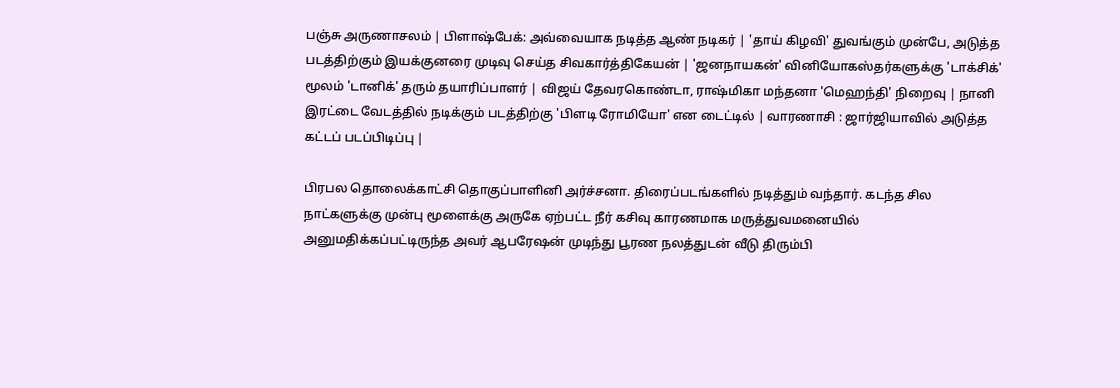பஞ்சு அருணாசலம் | பிளாஷ்பேக்: அவ்வையாக நடித்த ஆண் நடிகர் | 'தாய் கிழவி' துவங்கும் முன்பே, அடுத்த படத்திற்கும் இயக்குனரை முடிவு செய்த சிவகார்த்திகேயன் | 'ஜனநாயகன்' வினியோகஸ்தர்களுக்கு 'டாக்சிக்' மூலம் 'டானிக்' தரும் தயாரிப்பாளர் | விஜய் தேவரகொண்டா, ராஷ்மிகா மந்தனா 'மெஹந்தி' நிறைவு | நானி இரட்டை வேடத்தில் நடிக்கும் படத்திற்கு 'பிளடி ரோமியோ' என டைட்டில் | வாரணாசி : ஜார்ஜியாவில் அடுத்த கட்டப் படப்பிடிப்பு |

பிரபல தொலைக்காட்சி தொகுப்பாளினி அர்ச்சனா. திரைப்படங்களில் நடித்தும் வந்தார். கடந்த சில நாட்களுக்கு முன்பு மூளைக்கு அருகே ஏற்பட்ட நீர் கசிவு காரணமாக மருத்துவமனையில் அனுமதிக்கப்பட்டிருந்த அவர் ஆபரேஷன் முடிந்து பூரண நலத்துடன் வீடு திரும்பி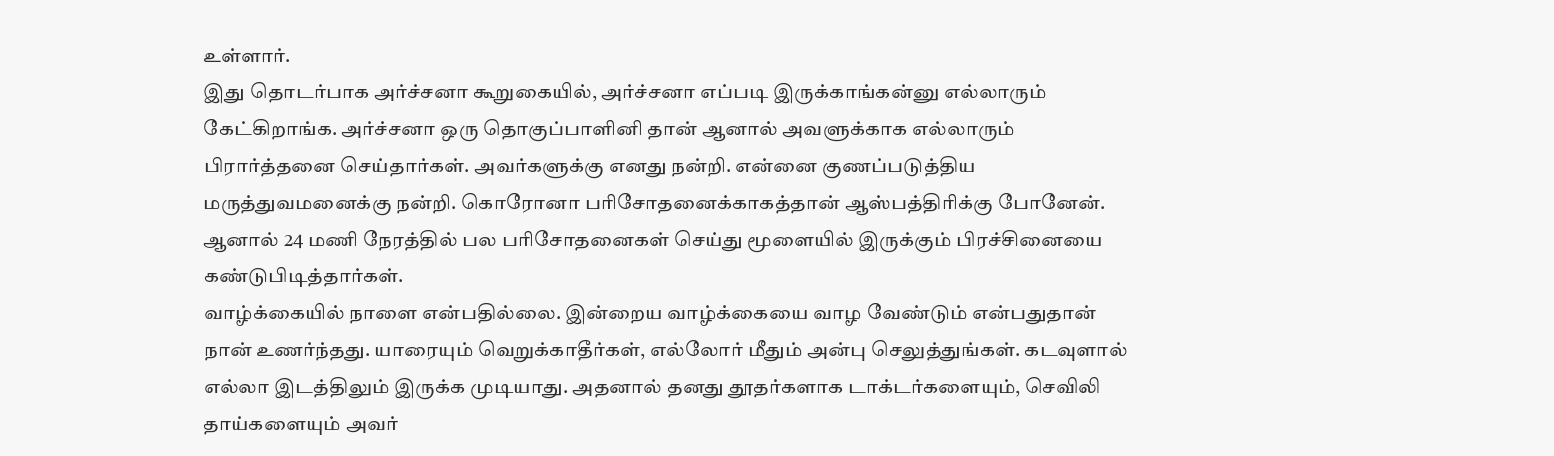உள்ளார்.
இது தொடர்பாக அர்ச்சனா கூறுகையில், அர்ச்சனா எப்படி இருக்காங்கன்னு எல்லாரும் கேட்கிறாங்க. அர்ச்சனா ஒரு தொகுப்பாளினி தான் ஆனால் அவளுக்காக எல்லாரும் பிரார்த்தனை செய்தார்கள். அவர்களுக்கு எனது நன்றி. என்னை குணப்படுத்திய மருத்துவமனைக்கு நன்றி. கொரோனா பரிசோதனைக்காகத்தான் ஆஸ்பத்திரிக்கு போனேன். ஆனால் 24 மணி நேரத்தில் பல பரிசோதனைகள் செய்து மூளையில் இருக்கும் பிரச்சினையை கண்டுபிடித்தார்கள்.
வாழ்க்கையில் நாளை என்பதில்லை. இன்றைய வாழ்க்கையை வாழ வேண்டும் என்பதுதான் நான் உணர்ந்தது. யாரையும் வெறுக்காதீர்கள், எல்லோர் மீதும் அன்பு செலுத்துங்கள். கடவுளால் எல்லா இடத்திலும் இருக்க முடியாது. அதனால் தனது தூதர்களாக டாக்டர்களையும், செவிலி தாய்களையும் அவர்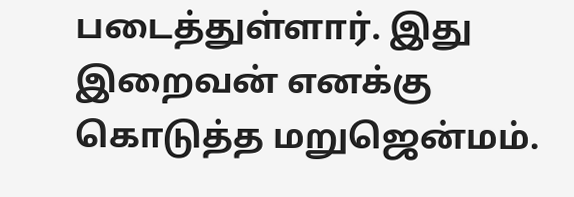படைத்துள்ளார். இது இறைவன் எனக்கு கொடுத்த மறுஜென்மம்.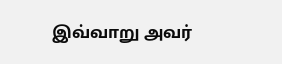இவ்வாறு அவர்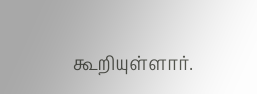கூறியுள்ளார்.